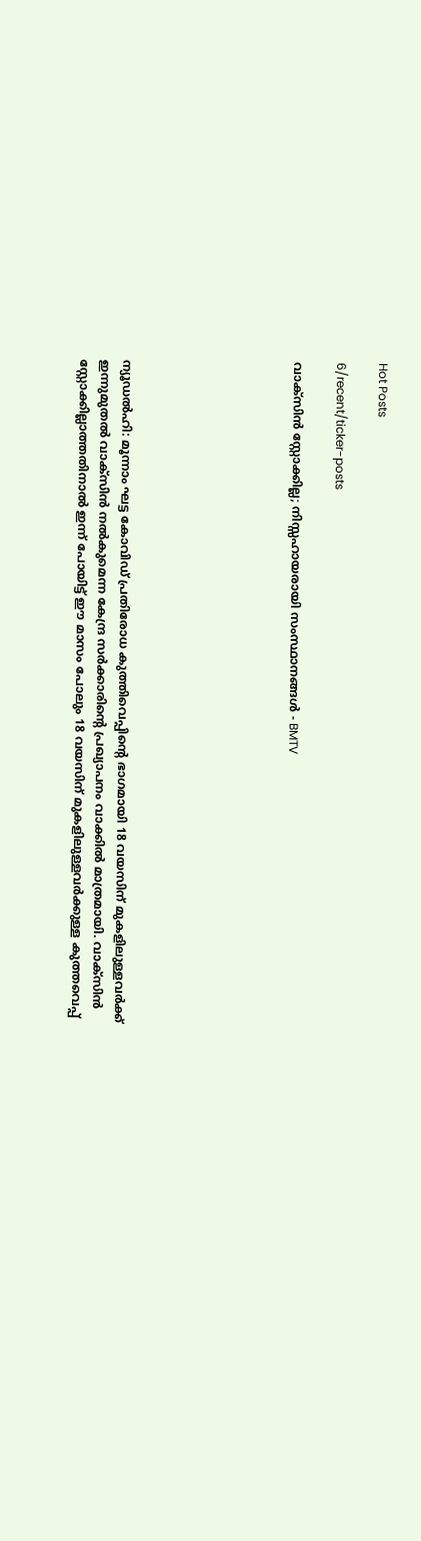Hot Posts

6/recent/ticker-posts

വാക്‌സിന്‍ സ്റ്റോക്കില്ല; നിസ്സഹായരായി സംസ്ഥാനങ്ങള്‍ - BMTV







ന്യൂഡല്‍ഹി: മൂന്നാം ഘട്ട കോവിഡ് പ്രതിരോധ കുത്തിവെപ്പിന്റെ ഭാഗമായി 18 വയസിന് മുകളിലുള്ളവര്‍ക്ക് ഇന്നുമുതല്‍ വാക്‌സിന്‍ നല്‍കുമെന്ന കേന്ദ്ര സര്‍ക്കാരിന്റെ പ്രഖ്യാപനം വാക്കില്‍ മാത്രമായി. വാക്‌സിന്‍ സ്റ്റോക്കില്ലാത്തതിനാല്‍ ഇന്ന് പോയിട്ട് ഈ മാസം പോലും 18 വയസിന് മുകളിലുള്ളവര്‍ക്കുള്ള കുത്തവെപ്പ്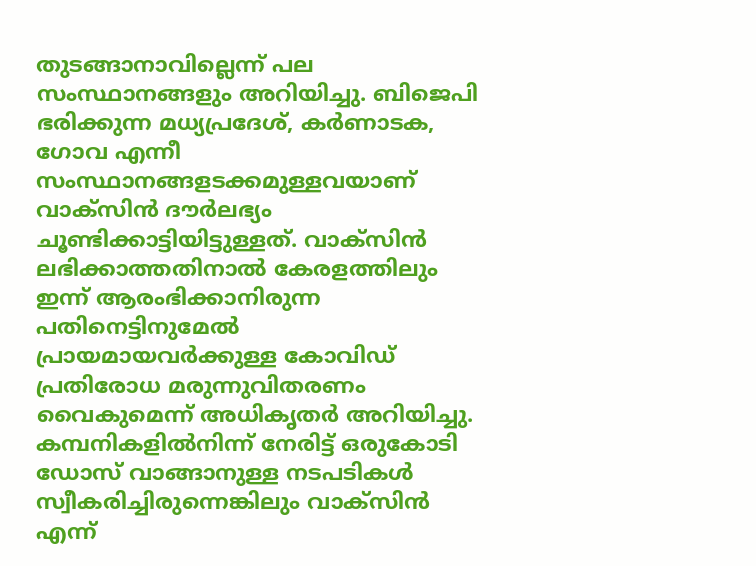തുടങ്ങാനാവില്ലെന്ന് പല സംസ്ഥാനങ്ങളും അറിയിച്ചു. ബിജെപി ഭരിക്കുന്ന മധ്യപ്രദേശ്, കര്‍ണാടക, ഗോവ എന്നീ സംസ്ഥാനങ്ങളടക്കമുള്ളവയാണ് വാക്‌സിന്‍ ദൗര്‍ലഭ്യം ചൂണ്ടിക്കാട്ടിയിട്ടുള്ളത്. വാക്‌സിന്‍ ലഭിക്കാത്തതിനാല്‍ കേരളത്തിലും ഇന്ന് ആരംഭിക്കാനിരുന്ന പതിനെട്ടിനുമേല്‍ പ്രായമായവര്‍ക്കുള്ള കോവിഡ് പ്രതിരോധ മരുന്നുവിതരണം വൈകുമെന്ന് അധികൃതര്‍ അറിയിച്ചു. കമ്പനികളില്‍നിന്ന് നേരിട്ട് ഒരുകോടി ഡോസ് വാങ്ങാനുള്ള നടപടികള്‍ സ്വീകരിച്ചിരുന്നെങ്കിലും വാക്‌സിന്‍ എന്ന്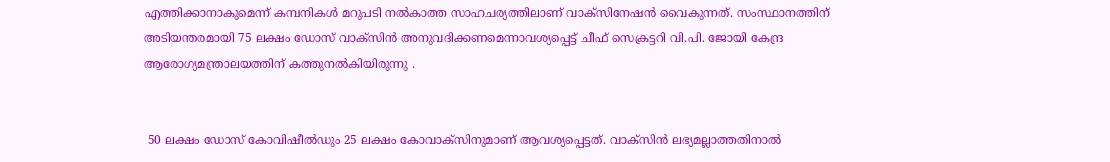എത്തിക്കാനാകുമെന്ന് കമ്പനികള്‍ മറുപടി നല്‍കാത്ത സാഹചര്യത്തിലാണ് വാക്‌സിനേഷന്‍ വൈകുന്നത്. സംസ്ഥാനത്തിന് അടിയന്തരമായി 75 ലക്ഷം ഡോസ് വാക്സിൻ അനുവദിക്കണമെന്നാവശ്യപ്പെട്ട് ചീഫ് സെക്രട്ടറി വി.പി. ജോയി കേന്ദ്ര ആരോഗ്യമന്ത്രാലയത്തിന് കത്തുനൽകിയിരുന്നു .


 50 ലക്ഷം ഡോസ് കോവിഷീൽഡും 25 ലക്ഷം കോവാക്സിനുമാണ് ആവശ്യപ്പെട്ടത്. വാക്സിൻ ലഭ്യമല്ലാത്തതിനാൽ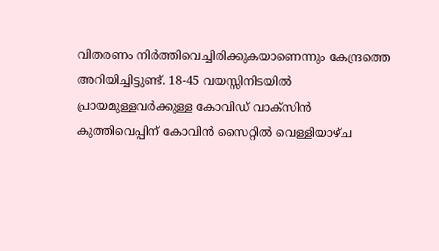വിതരണം നിർത്തിവെച്ചിരിക്കുകയാണെന്നും കേന്ദ്രത്തെ അറിയിച്ചിട്ടുണ്ട്. 18-45 വയസ്സിനിടയില്‍ പ്രായമുള്ളവര്‍ക്കുള്ള കോവിഡ് വാക്‌സിന്‍ കുത്തിവെപ്പിന് കോവിന്‍ സൈറ്റില്‍ വെള്ളിയാഴ്ച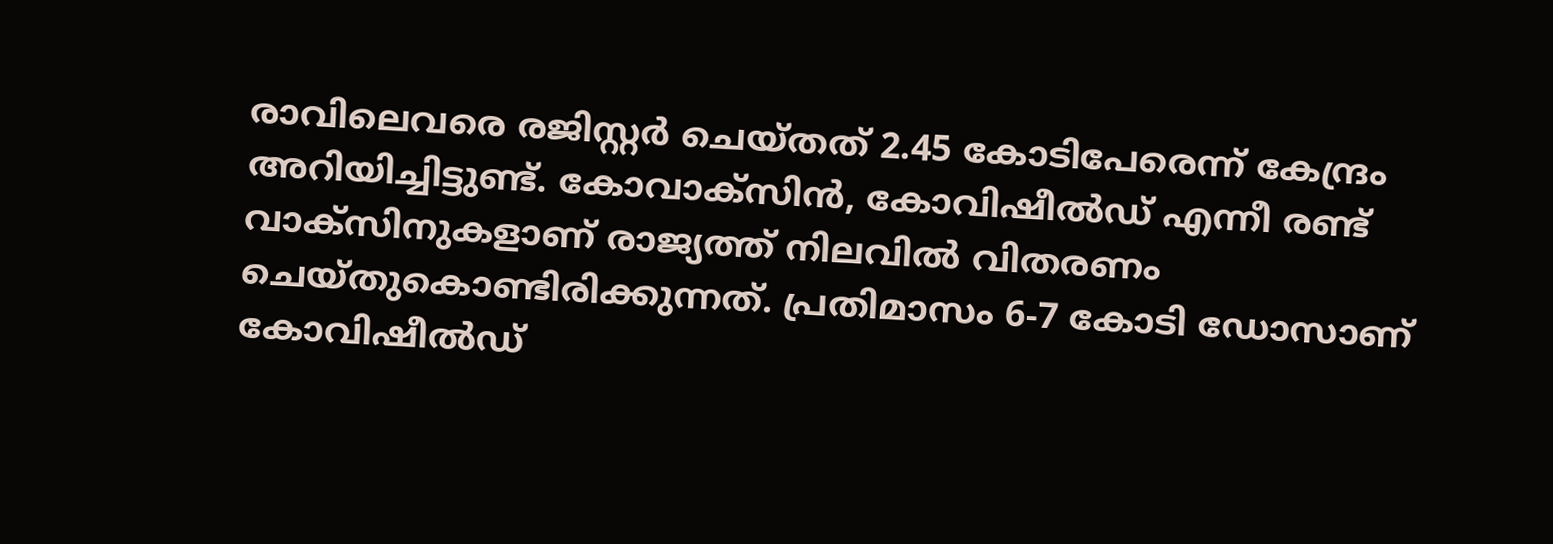രാവിലെവരെ രജിസ്റ്റര്‍ ചെയ്തത് 2.45 കോടിപേരെന്ന് കേന്ദ്രം അറിയിച്ചിട്ടുണ്ട്. കോവാക്‌സിന്‍, കോവിഷീല്‍ഡ് എന്നീ രണ്ട് വാക്‌സിനുകളാണ് രാജ്യത്ത് നിലവില്‍ വിതരണം ചെയ്തുകൊണ്ടിരിക്കുന്നത്. പ്രതിമാസം 6-7 കോടി ഡോസാണ് കോവിഷീല്‍ഡ്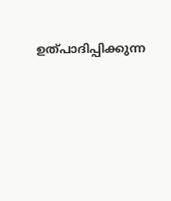ഉത്പാദിപ്പിക്കുന്ന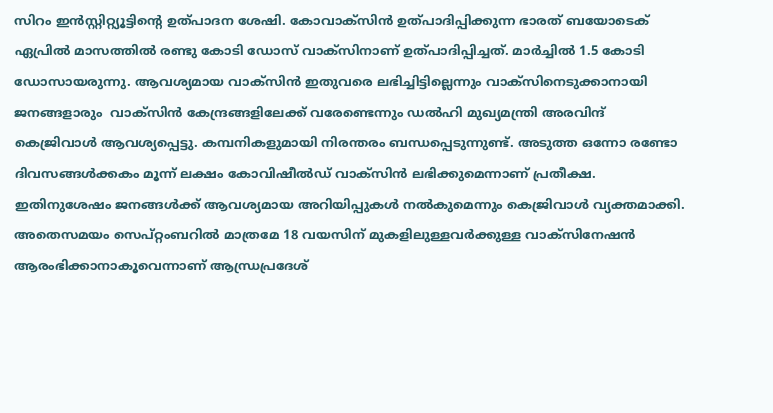സിറം ഇന്‍സ്റ്റിറ്റ്യൂട്ടിന്റെ ഉത്പാദന ശേഷി. കോവാക്‌സിന്‍ ഉത്പാദിപ്പിക്കുന്ന ഭാരത് ബയോടെക് ഏപ്രില്‍ മാസത്തില്‍ രണ്ടു കോടി ഡോസ് വാക്‌സിനാണ് ഉത്പാദിപ്പിച്ചത്. മാര്‍ച്ചില്‍ 1.5 കോടി ഡോസായരുന്നു. ആവശ്യമായ വാക്സിന്‍ ഇതുവരെ ലഭിച്ചിട്ടില്ലെന്നും വാക്സിനെടുക്കാനായി ജനങ്ങളാരും  വാക്സിന്‍ കേന്ദ്രങ്ങളിലേക്ക് വരേണ്ടെന്നും ഡല്‍ഹി മുഖ്യമന്ത്രി അരവിന്ദ് കെജ്രിവാള്‍ ആവശ്യപ്പെട്ടു. കമ്പനികളുമായി നിരന്തരം ബന്ധപ്പെടുന്നുണ്ട്. അടുത്ത ഒന്നോ രണ്ടോ ദിവസങ്ങള്‍ക്കകം മൂന്ന് ലക്ഷം കോവിഷീല്‍ഡ് വാക്സിന്‍ ലഭിക്കുമെന്നാണ് പ്രതീക്ഷ. ഇതിനുശേഷം ജനങ്ങള്‍ക്ക് ആവശ്യമായ അറിയിപ്പുകള്‍ നല്‍കുമെന്നും കെജ്രിവാള്‍ വ്യക്തമാക്കി.  അതെസമയം സെപ്റ്റംബറില്‍ മാത്രമേ 18 വയസിന് മുകളിലുള്ളവര്‍ക്കുള്ള വാക്‌സിനേഷന്‍ ആരംഭിക്കാനാകൂവെന്നാണ് ആന്ധ്രപ്രദേശ്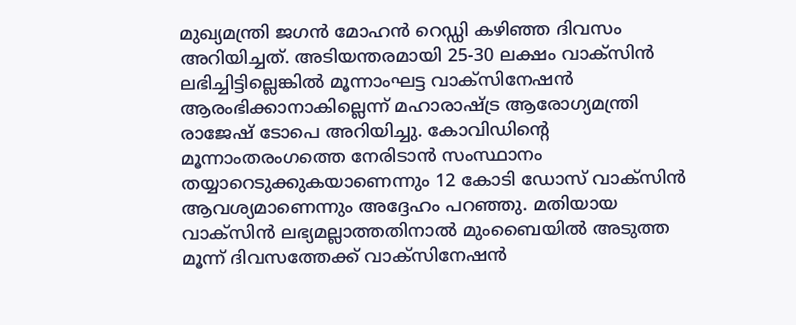മുഖ്യമന്ത്രി ജഗന്‍ മോഹന്‍ റെഡ്ഡി കഴിഞ്ഞ ദിവസം അറിയിച്ചത്. അടിയന്തരമായി 25-30 ലക്ഷം വാക്സിന്‍ ലഭിച്ചിട്ടില്ലെങ്കില്‍ മൂന്നാംഘട്ട വാക്സിനേഷന്‍ ആരംഭിക്കാനാകില്ലെന്ന് മഹാരാഷ്ട്ര ആരോഗ്യമന്ത്രി രാജേഷ് ടോപെ അറിയിച്ചു. കോവിഡിന്റെ മൂന്നാംതരംഗത്തെ നേരിടാന്‍ സംസ്ഥാനം തയ്യാറെടുക്കുകയാണെന്നും 12 കോടി ഡോസ് വാക്സിന്‍ ആവശ്യമാണെന്നും അദ്ദേഹം പറഞ്ഞു. മതിയായ വാക്സിന്‍ ലഭ്യമല്ലാത്തതിനാല്‍ മുംബൈയില്‍ അടുത്ത മൂന്ന് ദിവസത്തേക്ക് വാക്സിനേഷന്‍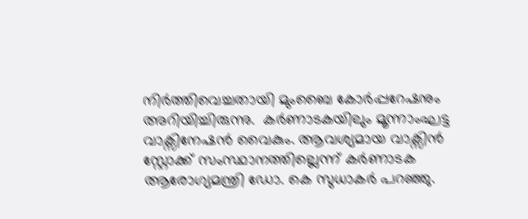നിര്‍ത്തിവെച്ചതായി മുംബൈ കോര്‍പ്പറേഷനും അറിയിച്ചിരുന്നു.  കര്‍ണാടകയിലും മൂന്നാംഘട്ട വാക്സിനേഷന്‍ വൈകും. ആവശ്യമായ വാക്സിന്‍ സ്റ്റോക്ക് സംസ്ഥാനത്തില്ലെന്ന് കര്‍ണാടക ആരോഗ്യമന്ത്രി ഡോ. കെ സുധാകര്‍ പറഞ്ഞു.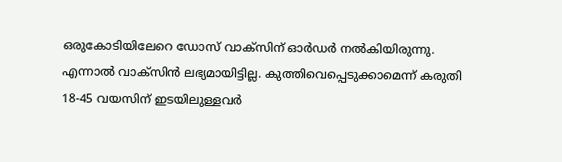ഒരുകോടിയിലേറെ ഡോസ് വാക്സിന് ഓര്‍ഡര്‍ നല്‍കിയിരുന്നു. എന്നാല്‍ വാക്സിന്‍ ലഭ്യമായിട്ടില്ല. കുത്തിവെപ്പെടുക്കാമെന്ന് കരുതി 18-45 വയസിന് ഇടയിലുള്ളവര്‍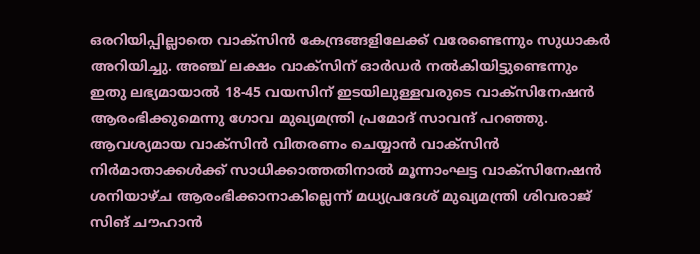ഒരറിയിപ്പില്ലാതെ വാക്സിന്‍ കേന്ദ്രങ്ങളിലേക്ക് വരേണ്ടെന്നും സുധാകര്‍ അറിയിച്ചു. അഞ്ച് ലക്ഷം വാക്സിന് ഓര്‍ഡര്‍ നല്‍കിയിട്ടുണ്ടെന്നും ഇതു ലഭ്യമായാല്‍ 18-45 വയസിന് ഇടയിലുള്ളവരുടെ വാക്സിനേഷന്‍ ആരംഭിക്കുമെന്നു ഗോവ മുഖ്യമന്ത്രി പ്രമോദ് സാവന്ദ് പറഞ്ഞു. ആവശ്യമായ വാക്സിന്‍ വിതരണം ചെയ്യാന്‍ വാക്സിന്‍ നിര്‍മാതാക്കള്‍ക്ക് സാധിക്കാത്തതിനാല്‍ മൂന്നാംഘട്ട വാക്സിനേഷന്‍ ശനിയാഴ്ച ആരംഭിക്കാനാകില്ലെന്ന് മധ്യപ്രദേശ് മുഖ്യമന്ത്രി ശിവരാജ് സിങ് ചൗഹാന്‍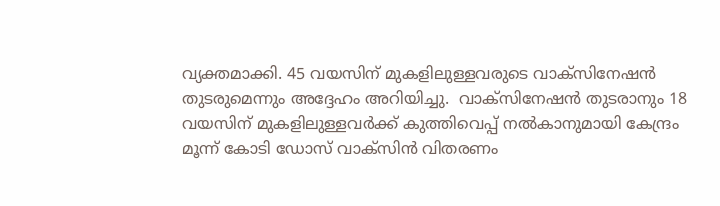വ്യക്തമാക്കി. 45 വയസിന് മുകളിലുള്ളവരുടെ വാക്സിനേഷന്‍ തുടരുമെന്നും അദ്ദേഹം അറിയിച്ചു.  വാക്സിനേഷന്‍ തുടരാനും 18 വയസിന് മുകളിലുള്ളവര്‍ക്ക് കുത്തിവെപ്പ് നല്‍കാനുമായി കേന്ദ്രം മൂന്ന് കോടി ഡോസ് വാക്സിന്‍ വിതരണം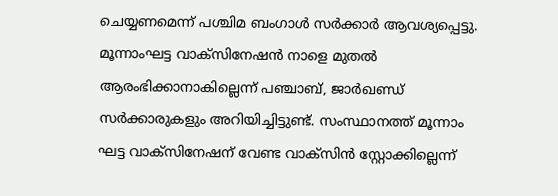ചെയ്യണമെന്ന് പശ്ചിമ ബംഗാള്‍ സര്‍ക്കാര്‍ ആവശ്യപ്പെട്ടു. മൂന്നാംഘട്ട വാക്സിനേഷന്‍ നാളെ മുതല്‍ ആരംഭിക്കാനാകില്ലെന്ന് പഞ്ചാബ്, ജാര്‍ഖണ്ഡ് സര്‍ക്കാരുകളും അറിയിച്ചിട്ടുണ്ട്. സംസ്ഥാനത്ത് മൂന്നാം ഘട്ട വാക്‌സിനേഷന് വേണ്ട വാക്‌സിന്‍ സ്റ്റോക്കില്ലെന്ന്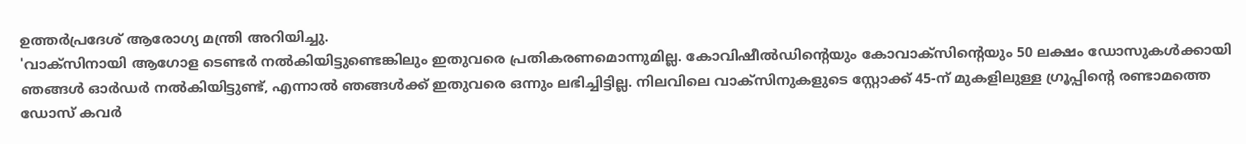ഉത്തര്‍പ്രദേശ് ആരോഗ്യ മന്ത്രി അറിയിച്ചു.
'വാക്സിനായി ആഗോള ടെണ്ടര്‍ നല്‍കിയിട്ടുണ്ടെങ്കിലും ഇതുവരെ പ്രതികരണമൊന്നുമില്ല. കോവിഷീല്‍ഡിന്റെയും കോവാക്‌സിന്റെയും 50 ലക്ഷം ഡോസുകള്‍ക്കായി ഞങ്ങള്‍ ഓര്‍ഡര്‍ നല്‍കിയിട്ടുണ്ട്, എന്നാല്‍ ഞങ്ങള്‍ക്ക് ഇതുവരെ ഒന്നും ലഭിച്ചിട്ടില്ല. നിലവിലെ വാക്‌സിനുകളുടെ സ്റ്റോക്ക് 45-ന് മുകളിലുള്ള ഗ്രൂപ്പിന്റെ രണ്ടാമത്തെ ഡോസ് കവര്‍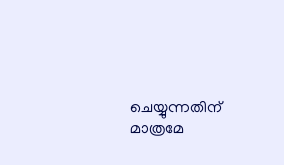ചെയ്യുന്നതിന് മാത്രമേ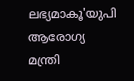ലഭ്യമാകൂ'യുപി ആരോഗ്യ മന്ത്രി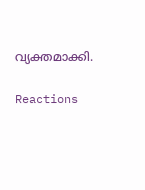വ്യക്തമാക്കി.

Reactions